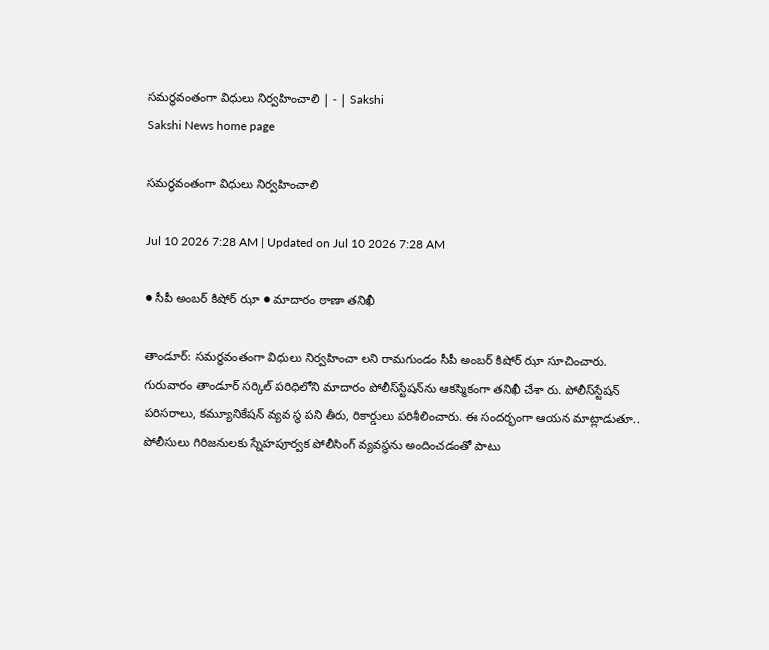సమర్థవంతంగా విధులు నిర్వహించాలి | - | Sakshi
Sakshi News home page

సమర్థవంతంగా విధులు నిర్వహించాలి

Jul 10 2026 7:28 AM | Updated on Jul 10 2026 7:28 AM

● సీపీ అంబర్‌ కిషోర్‌ ఝా ● మాదారం ఠాణా తనిఖీ

తాండూర్‌: సమర్థవంతంగా విధులు నిర్వహించా లని రామగుండం సీపీ అంబర్‌ కిషోర్‌ ఝా సూచించారు. గురువారం తాండూర్‌ సర్కిల్‌ పరిధిలోని మాదారం పోలీస్‌స్టేషన్‌ను ఆకస్మికంగా తనిఖీ చేశా రు. పోలీస్‌స్టేషన్‌ పరిసరాలు, కమ్యూనికేషన్‌ వ్యవ స్థ పని తీరు, రికార్డులు పరిశీలించారు. ఈ సందర్భంగా ఆయన మాట్లాడుతూ.. పోలీసులు గిరిజనులకు స్నేహపూర్వక పోలీసింగ్‌ వ్యవస్థను అందించడంతో పాటు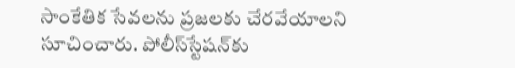సాంకేతిక సేవలను ప్రజలకు చేరవేయాలని సూచించారు. పోలీస్‌స్టేషన్‌కు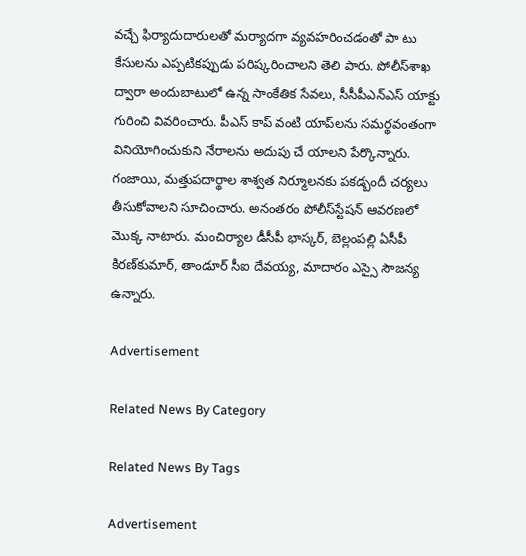వచ్చే ఫిర్యాదుదారులతో మర్యాదగా వ్యవహరించడంతో పా టు కేసులను ఎప్పటికప్పుడు పరిష్కరించాలని తెలి పారు. పోలీస్‌శాఖ ద్వారా అందుబాటులో ఉన్న సాంకేతిక సేవలు, సీసీపీఎన్‌ఎస్‌ యాక్టు గురించి వివరించారు. పీఎస్‌ కాప్‌ వంటి యాప్‌లను సమర్థవంతంగా వినియోగించుకుని నేరాలను అదుపు చే యాలని పేర్కొన్నారు. గంజాయి, మత్తుపదార్థాల శాశ్వత నిర్మూలనకు పకడ్బందీ చర్యలు తీసుకోవాలని సూచించారు. అనంతరం పోలీస్‌స్టేషన్‌ ఆవరణలో మొక్క నాటారు. మంచిర్యాల డీసీపీ భాస్కర్‌, బెల్లంపల్లి ఏసీపీ కిరణ్‌కుమార్‌, తాండూర్‌ సీఐ దేవయ్య, మాదారం ఎస్సై సౌజన్య ఉన్నారు.

Advertisement

Related News By Category

Related News By Tags

Advertisement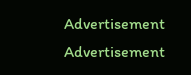Advertisement
Advertisement